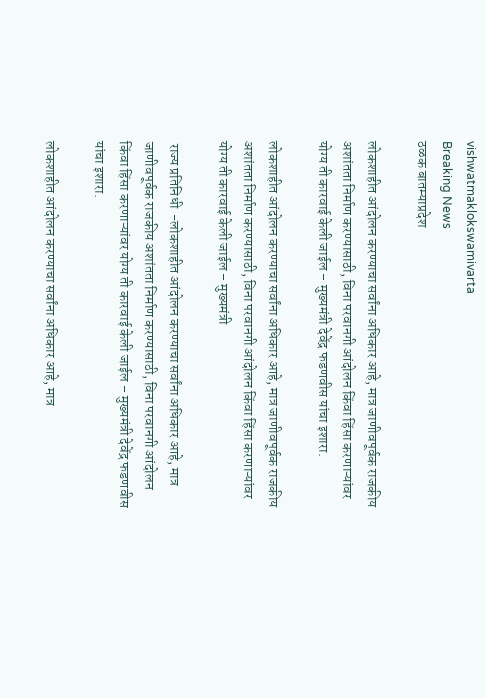vishwatmaklokswamivarta
Breaking News
ठळक बातम्याप्रदेश

लोकशाहीत आंदोलन करण्याचा सर्वांना अधिकार आहे, मात्र जाणीवपूर्वक राजकीय अशांतता निर्माण करण्यासाठी, विना परवानगी आंदोलन किंवा हिंसा करणाऱ्यांवर योग्य ती कारवाई केली जाईल – मुख्यमंत्री देवेंद्र फडणवीस यांचा इशारा.

लोकशाहीत आंदोलन करण्याचा सर्वांना अधिकार आहे, मात्र जाणीवपूर्वक राजकीय अशांतता निर्माण करण्यासाठी, विना परवानगी आंदोलन किंवा हिंसा करणाऱ्यांवर योग्य ती कारवाई केली जाईल – मुख्यमंत्री

 राज्य प्रतिनिधी  -लोकशाहीत आंदोलन करण्याचा सर्वांना अधिकार आहे, मात्र जाणीवपूर्वक राजकीय अशांतता निर्माण करण्यासाठी, विना परवानगी आंदोलन किंवा हिंसा करणाऱ्यांवर योग्य ती कारवाई केली जाईल – मुख्यमंत्री देवेंद्र फडणवीस यांचा इशारा.

लोकशाहीत आंदोलन करण्याचा सर्वांना अधिकार आहे, मात्र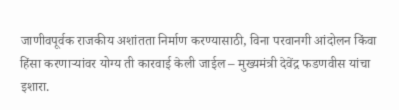जाणीवपूर्वक राजकीय अशांतता निर्माण करण्यासाठी, विना परवानगी आंदोलन किंवा हिंसा करणाऱ्यांवर योग्य ती कारवाई केली जाईल – मुख्यमंत्री देवेंद्र फडणवीस यांचा इशारा.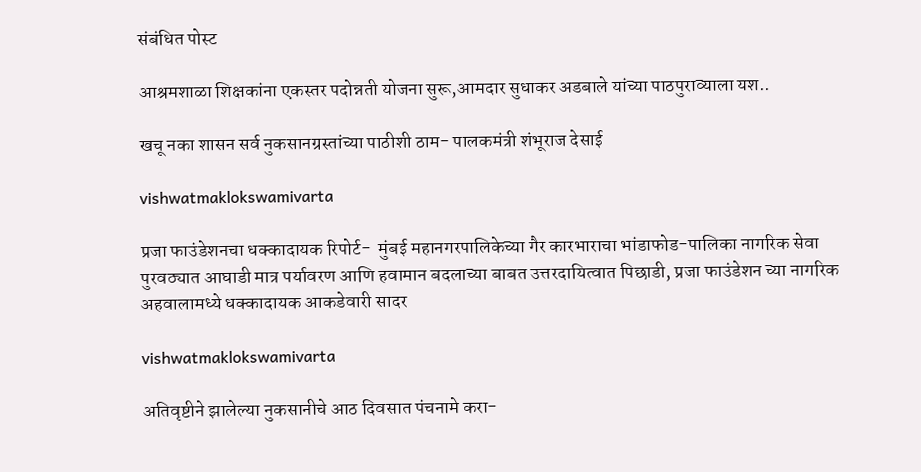संबंधित पोस्ट

आश्रमशाळा शिक्षकांना एकस्तर पदोन्नती योजना सुरू,आमदार सुधाकर अडबाले यांच्या पाठपुराव्याला यश..

खचू नका शासन सर्व नुकसानग्रस्तांच्या पाठीशी ठाम- पालकमंत्री शंभूराज देसाई

vishwatmaklokswamivarta

प्रजा फाउंडेशनचा धक्कादायक रिपोर्ट-  मुंबई महानगरपालिकेच्या गैर कारभाराचा भांडाफोड-पालिका नागरिक सेवा पुरवठ्यात आघाडी मात्र पर्यावरण आणि हवामान बदलाच्या बाबत उत्तरदायित्वात पिछाडी, प्रजा फाउंडेशन च्या नागरिक अहवालामध्ये धक्कादायक आकडेवारी सादर

vishwatmaklokswamivarta

अतिवृष्टीने झालेल्या नुकसानीचे आठ दिवसात पंचनामे करा-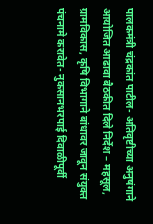पालकमंत्री चंद्रकांत पाटील- अतिवृष्टीच्या अनुषंगाने आयोजित आढावा बैठकीत दिले निर्देश – महसूल, ग्रामविकास, कृषि विभागाने बांधावर जावून संयुक्त पंचनामे करावेत- नुकसानभरपाई दिवाळीपूर्वी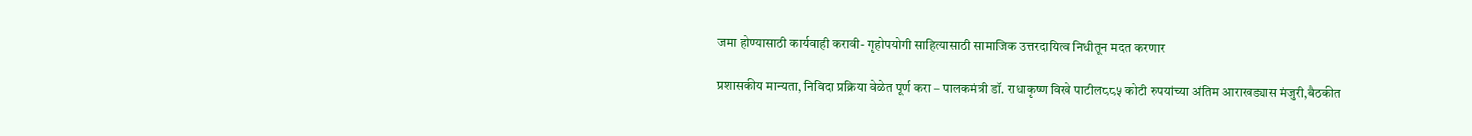जमा होण्यासाठी कार्यवाही करावी- गृहोपयोगी साहित्यासाठी सामाजिक उत्तरदायित्व निधीतून मदत करणार

प्रशासकीय मान्यता, निविदा प्रक्रिया वेळेत पूर्ण करा – पालकमंत्री डॉ. राधाकृष्ण विखे पाटील८८५ कोटी रुपयांच्या अंतिम आराखड्यास मंजुरी,बैठकीत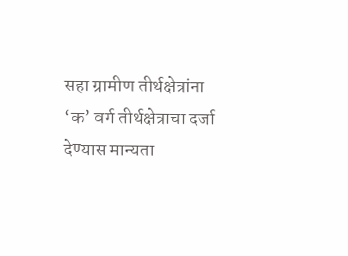सहा ग्रामीण तीर्थक्षेत्रांना ‘क’ वर्ग तीर्थक्षेत्राचा दर्जा देण्यास मान्यता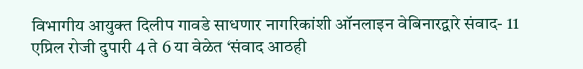विभागीय आयुक्त दिलीप गावडे साधणार नागरिकांशी ऑनलाइन वेबिनारद्वारे संवाद- 11 एप्रिल रोजी दुपारी 4 ते 6 या वेळेत ‘संवाद आठही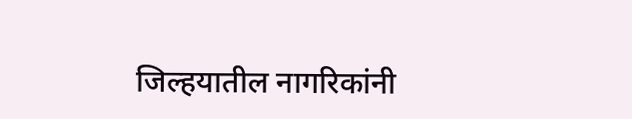जिल्हयातील नागरिकांनी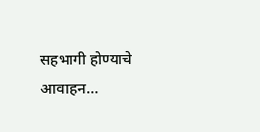सहभागी होण्याचे आवाहन…